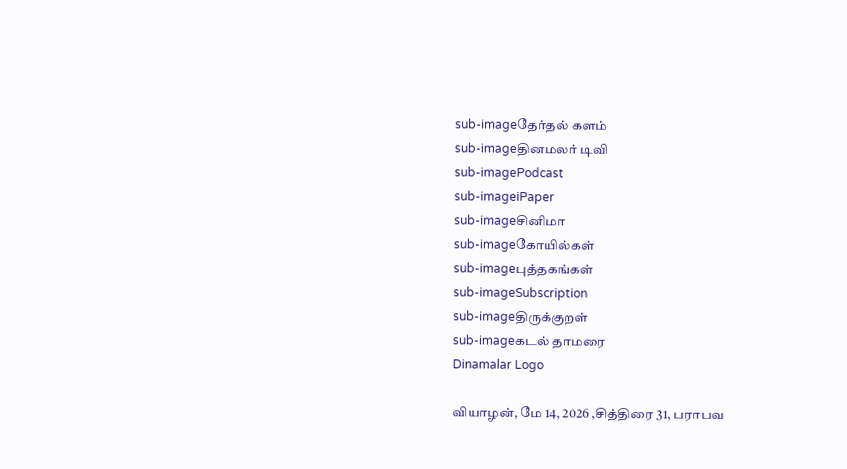sub-imageதேர்தல் களம்
sub-imageதினமலர் டிவி
sub-imagePodcast
sub-imageiPaper
sub-imageசினிமா
sub-imageகோயில்கள்
sub-imageபுத்தகங்கள்
sub-imageSubscription
sub-imageதிருக்குறள்
sub-imageகடல் தாமரை
Dinamalar Logo

வியாழன், மே 14, 2026 ,சித்திரை 31, பராபவ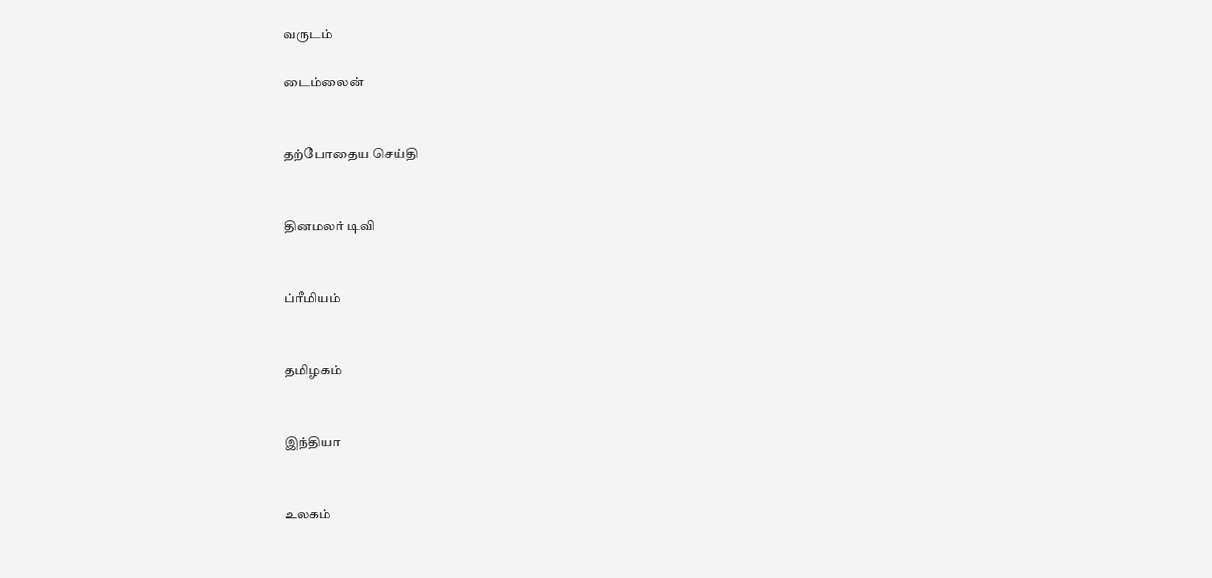வருடம்

டைம்லைன்


தற்போதைய செய்தி


தினமலர் டிவி


ப்ரீமியம்


தமிழகம்


இந்தியா


உலகம்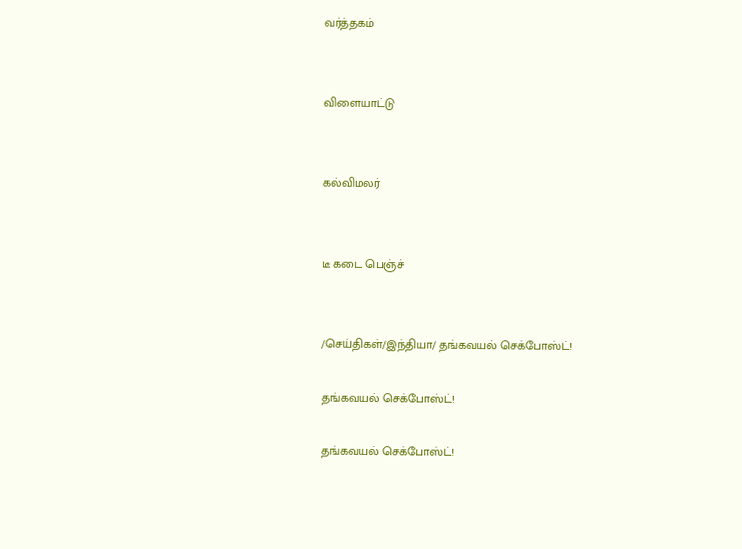வர்த்தகம்


விளையாட்டு


கல்விமலர்


டீ கடை பெஞ்ச்


/செய்திகள்/இந்தியா/ தங்கவயல் செக்போஸ்ட்!

தங்கவயல் செக்போஸ்ட்!

தங்கவயல் செக்போஸ்ட்!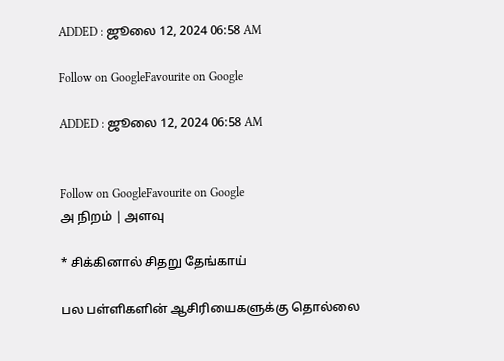ADDED : ஜூலை 12, 2024 06:58 AM

Follow on GoogleFavourite on Google

ADDED : ஜூலை 12, 2024 06:58 AM


Follow on GoogleFavourite on Google
அ நிறம் | அளவு

* சிக்கினால் சிதறு தேங்காய்

பல பள்ளிகளின் ஆசிரியைகளுக்கு தொல்லை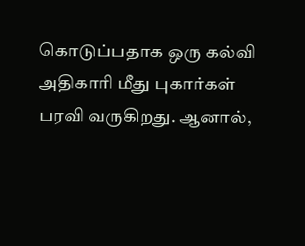கொடுப்பதாக ஒரு கல்வி அதிகாரி மீது புகார்கள் பரவி வருகிறது. ஆனால்,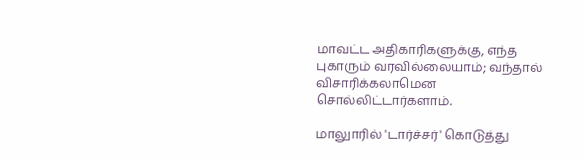மாவட்ட அதிகாரிகளுக்கு, எந்த புகாரும் வரவில்லையாம்; வந்தால் விசாரிக்கலாமென சொல்லிட்டார்களாம்.

மாலுாரில் 'டார்ச்சர்' கொடுத்து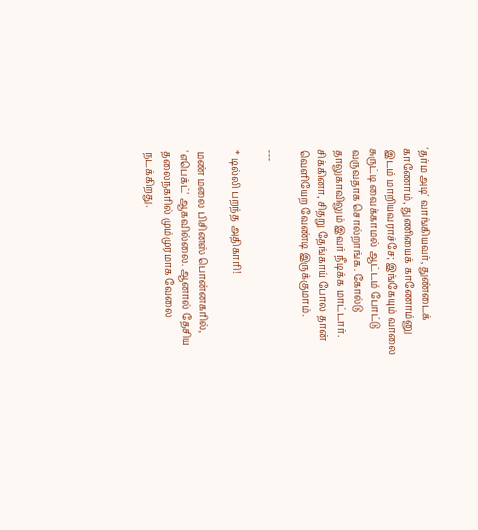'தர்ம அடி' வாங்கியவர், துண்டைக் காணோம், துணியைக் காணோம்னு இடம் மாறியவராச்சே; இங்கேயும் வாலை சுருட்டி வைக்காமல் ஆட்டம் போட்டு வருவதாக சொல்றாங்க. கோல்டு தாலுகாவிலும் இவர் நீடிக்க மாட்டார். சிக்கினா, சிதறு தேங்காய் போல தான் வெளியேற வேண்டி இருக்குமாம்.

---

* டில்லி பறந்த அதிகாரி!

மண் மலை பிசினஸ் பொன்னகரில், 'எபெக்ட்' ஆகவில்லை. ஆனால் தேசிய தலைநகரில் மும்முரமாக வேலை நடக்கிறது.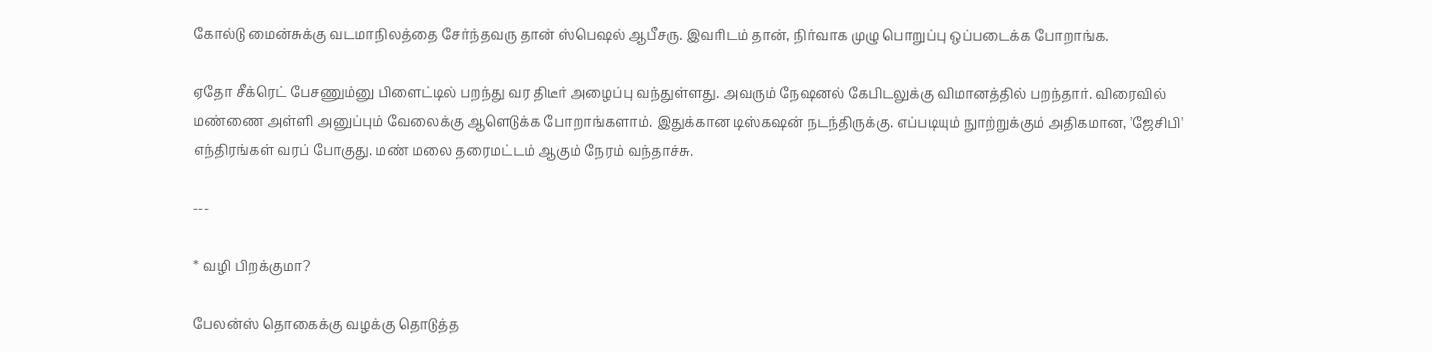கோல்டு மைன்சுக்கு வடமாநிலத்தை சேர்ந்தவரு தான் ஸ்பெஷல் ஆபீசரு. இவரிடம் தான், நிர்வாக முழு பொறுப்பு ஒப்படைக்க போறாங்க.

ஏதோ சீக்ரெட் பேசணும்னு பிளைட்டில் பறந்து வர திடீர் அழைப்பு வந்துள்ளது. அவரும் நேஷனல் கேபிடலுக்கு விமானத்தில் பறந்தார். விரைவில் மண்ணை அள்ளி அனுப்பும் வேலைக்கு ஆளெடுக்க போறாங்களாம். இதுக்கான டிஸ்கஷன் நடந்திருக்கு. எப்படியும் நுாற்றுக்கும் அதிகமான, 'ஜேசிபி' எந்திரங்கள் வரப் போகுது. மண் மலை தரைமட்டம் ஆகும் நேரம் வந்தாச்சு.

---

* வழி பிறக்குமா?

பேலன்ஸ் தொகைக்கு வழக்கு தொடுத்த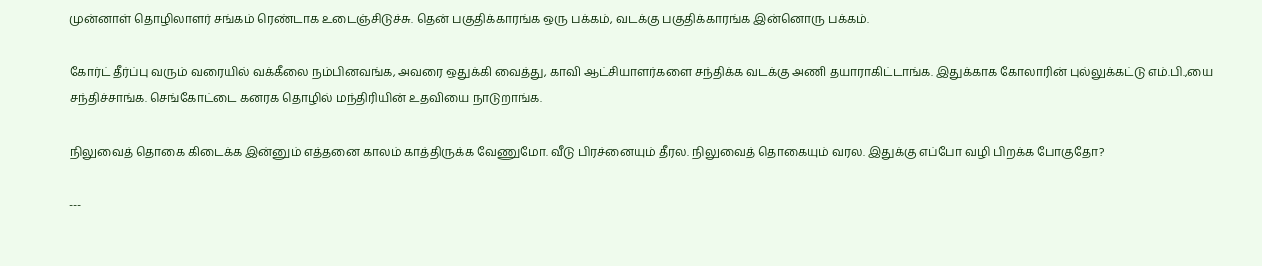முன்னாள் தொழிலாளர் சங்கம் ரெண்டாக உடைஞ்சிடுச்சு. தென் பகுதிக்காரங்க ஒரு பக்கம், வடக்கு பகுதிக்காரங்க இன்னொரு பக்கம்.

கோர்ட் தீர்ப்பு வரும் வரையில் வக்கீலை நம்பினவங்க, அவரை ஒதுக்கி வைத்து, காவி ஆட்சியாளர்களை சந்திக்க வடக்கு அணி தயாராகிட்டாங்க. இதுக்காக கோலாரின் புல்லுக்கட்டு எம்.பி.,யை சந்திச்சாங்க. செங்கோட்டை கனரக தொழில் மந்திரியின் உதவியை நாடுறாங்க.

நிலுவைத் தொகை கிடைக்க இன்னும் எத்தனை காலம் காத்திருக்க வேணுமோ. வீடு பிரச்னையும் தீரல. நிலுவைத் தொகையும் வரல. இதுக்கு எப்போ வழி பிறக்க போகுதோ?

---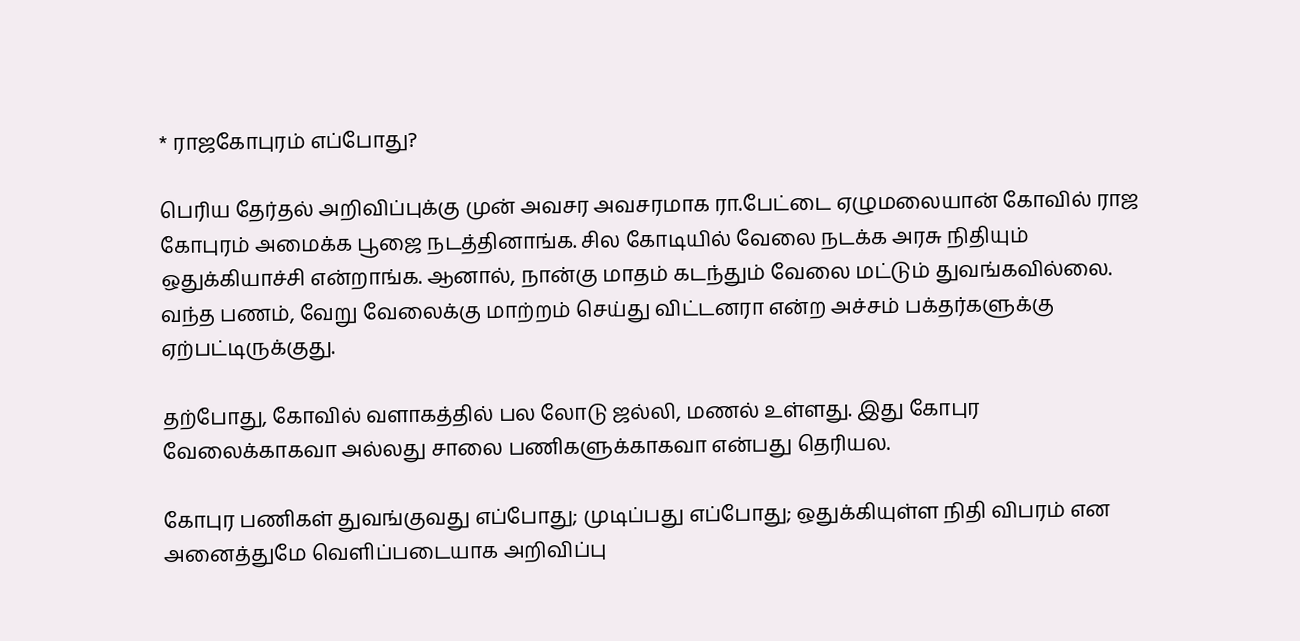* ராஜகோபுரம் எப்போது?

பெரிய தேர்தல் அறிவிப்புக்கு முன் அவசர அவசரமாக ரா.பேட்டை ஏழுமலையான் கோவில் ராஜ கோபுரம் அமைக்க பூஜை நடத்தினாங்க. சில கோடியில் வேலை நடக்க அரசு நிதியும் ஒதுக்கியாச்சி என்றாங்க. ஆனால், நான்கு மாதம் கடந்தும் வேலை மட்டும் துவங்கவில்லை. வந்த பணம், வேறு வேலைக்கு மாற்றம் செய்து விட்டனரா என்ற அச்சம் பக்தர்களுக்கு ஏற்பட்டிருக்குது.

தற்போது, கோவில் வளாகத்தில் பல லோடு ஜல்லி, மணல் உள்ளது. இது கோபுர வேலைக்காகவா அல்லது சாலை பணிகளுக்காகவா என்பது தெரியல.

கோபுர பணிகள் துவங்குவது எப்போது; முடிப்பது எப்போது; ஒதுக்கியுள்ள நிதி விபரம் என அனைத்துமே வெளிப்படையாக அறிவிப்பு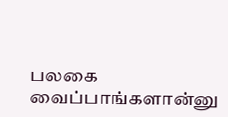பலகை வைப்பாங்களான்னு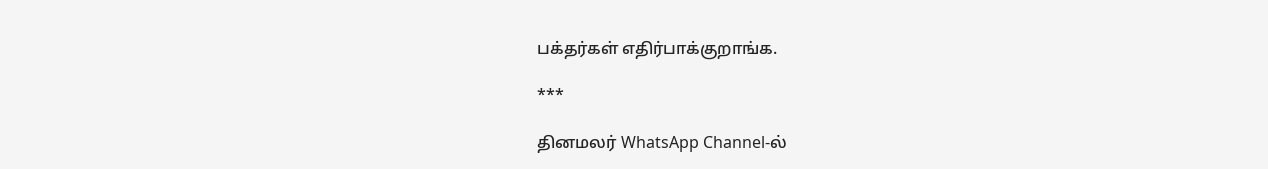பக்தர்கள் எதிர்பாக்குறாங்க.

***

தினமலர் WhatsApp Channel-ல்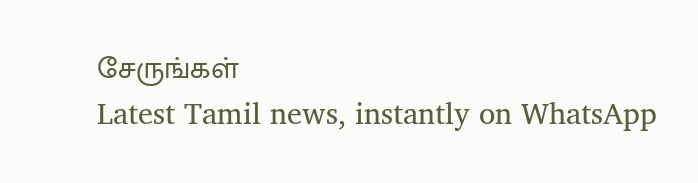சேருங்கள்
Latest Tamil news, instantly on WhatsApp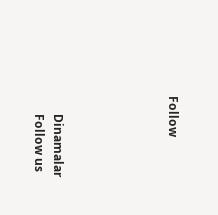Follow





      Dinamalar
      Follow us